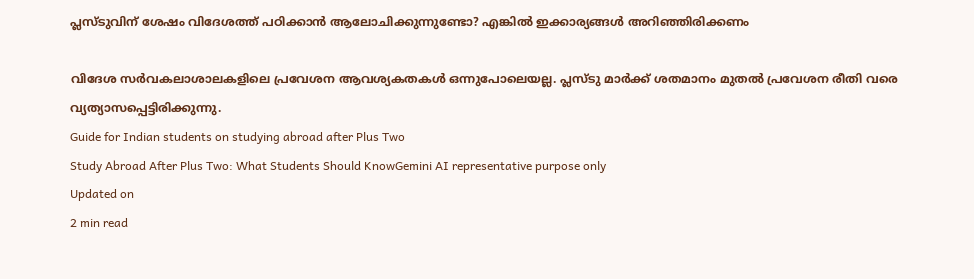പ്ലസ്ടുവിന് ശേഷം വിദേശത്ത് പഠിക്കാൻ ആലോചിക്കുന്നുണ്ടോ? എങ്കിൽ ഇക്കാര്യങ്ങൾ അറിഞ്ഞിരിക്കണം

വിദേശ സർവകലാശാലകളിലെ പ്രവേശന ആവശ്യകതകൾ ഒന്നുപോലെയല്ല. പ്ലസ്ടു മാർക്ക് ശതമാനം മുതൽ പ്രവേശന രീതി വരെ വ്യത്യാസപ്പെട്ടിരിക്കുന്നു.
Guide for Indian students on studying abroad after Plus Two
Study Abroad After Plus Two: What Students Should KnowGemini AI representative purpose only
Updated on
2 min read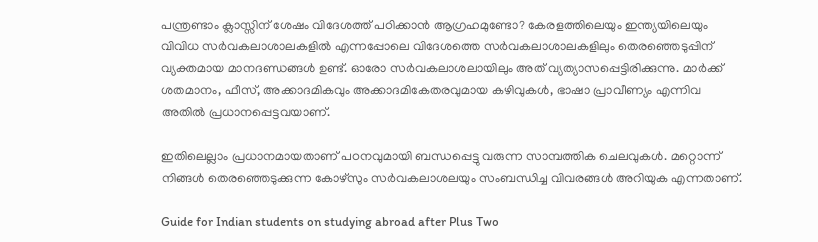പന്ത്രണ്ടാം ക്ലാസ്സിന് ശേഷം വിദേശത്ത് പഠിക്കാൻ ആഗ്രഹമുണ്ടോ? കേരളത്തിലെയും ഇന്ത്യയിലെയും വിവിധ സർവകലാശാലകളിൽ എന്നപ്പോലെ വിദേശത്തെ സർവകലാശാലകളിലും തെരഞ്ഞെടുപ്പിന് വ്യക്തമായ മാനദണ്ഡങ്ങൾ ഉണ്ട്. ഓരോ സർവകലാശലായിലും അത് വ്യത്യാസപ്പെട്ടിരിക്കുന്നു. മാർക്ക് ശതമാനം, ഫീസ്, അക്കാദമികവും അക്കാദമികേതരവുമായ കഴിവുകൾ, ഭാഷാ പ്രാവീണ്യം എന്നിവ അതിൽ പ്രധാനപ്പെട്ടവയാണ്.

ഇതിലെല്ലാം പ്രധാനമായതാണ് പഠനവുമായി ബന്ധപ്പെട്ടു വരുന്ന സാമ്പത്തിക ചെലവുകൾ. മറ്റൊന്ന് നിങ്ങൾ തെരഞ്ഞെടുക്കുന്ന കോഴ്സും സർവകലാശലയും സംബന്ധിച്ച വിവരങ്ങൾ അറിയുക എന്നതാണ്.

Guide for Indian students on studying abroad after Plus Two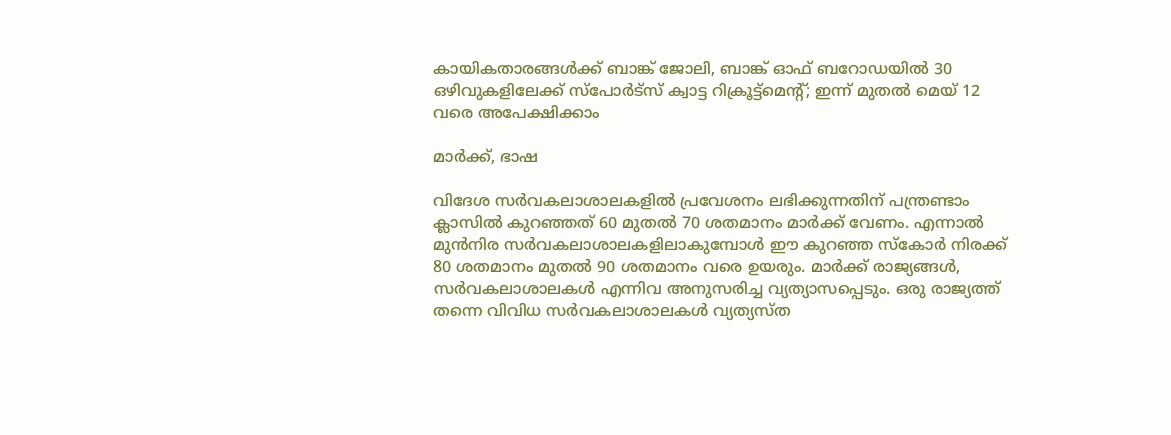കായികതാരങ്ങൾക്ക് ബാങ്ക് ജോലി, ബാങ്ക് ഓഫ് ബറോഡയിൽ 30 ഒഴിവുകളിലേക്ക് സ്പോർട്സ് ക്വാട്ട റിക്രൂട്ട്മെന്റ്; ഇന്ന് മുതൽ മെയ് 12 വരെ അപേക്ഷിക്കാം

മാർക്ക്, ഭാഷ

വിദേശ സർവകലാശാലകളിൽ പ്രവേശനം ലഭിക്കുന്നതിന് പന്ത്രണ്ടാം ക്ലാസിൽ കുറഞ്ഞത് 60 മുതൽ 70 ശതമാനം മാർക്ക് വേണം. എന്നാൽ മുൻനിര സർവകലാശാലകളിലാകുമ്പോൾ ഈ കുറഞ്ഞ സ്കോർ നിരക്ക് 80 ശതമാനം മുതൽ 90 ശതമാനം വരെ ഉയരും. മാർക്ക് രാജ്യങ്ങൾ, സർവകലാശാലകൾ എന്നിവ അനുസരിച്ച വ്യത്യാസപ്പെടും. ഒരു രാജ്യത്ത് തന്നെ വിവിധ സർവകലാശാലകൾ വ്യത്യസ്ത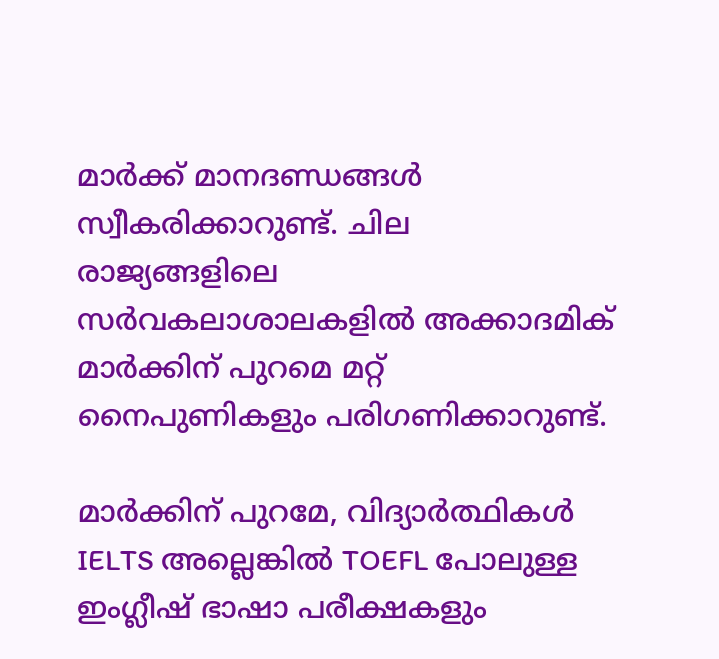മാർക്ക് മാനദണ്ഡങ്ങൾ സ്വീകരിക്കാറുണ്ട്. ചില രാജ്യങ്ങളിലെ സർവകലാശാലകളിൽ അക്കാദമിക് മാർക്കിന് പുറമെ മറ്റ് നൈപുണികളും പരിഗണിക്കാറുണ്ട്.

മാർക്കിന് പുറമേ, വിദ്യാർത്ഥികൾ IELTS അല്ലെങ്കിൽ TOEFL പോലുള്ള ഇംഗ്ലീഷ് ഭാഷാ പരീക്ഷകളും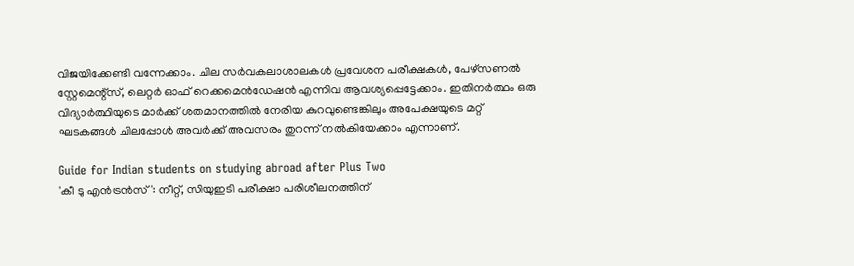വിജയിക്കേണ്ടി വന്നേക്കാം. ചില സർവകലാശാലകൾ പ്രവേശന പരീക്ഷകൾ, പേഴ്സണൽ സ്റ്റേമെന്റ്സ്, ലെറ്റർ ഓഫ് റെക്കമെൻഡേഷൻ എന്നിവ ആവശ്യപ്പെട്ടേക്കാം. ഇതിനർത്ഥം ഒരു വിദ്യാർത്ഥിയുടെ മാർക്ക് ശതമാനത്തിൽ നേരിയ കുറവുണ്ടെങ്കിലും അപേക്ഷയുടെ മറ്റ് ഘടകങ്ങൾ ചിലപ്പോൾ അവർക്ക് അവസരം തുറന്ന് നൽകിയേക്കാം എന്നാണ്.

Guide for Indian students on studying abroad after Plus Two
'കീ ടു എൻട്രൻസ്': നീറ്റ്, സിയുഇടി പരീക്ഷാ പരിശീലനത്തിന്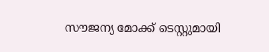സൗജന്യ മോക്ക് ടെസ്റ്റുമായി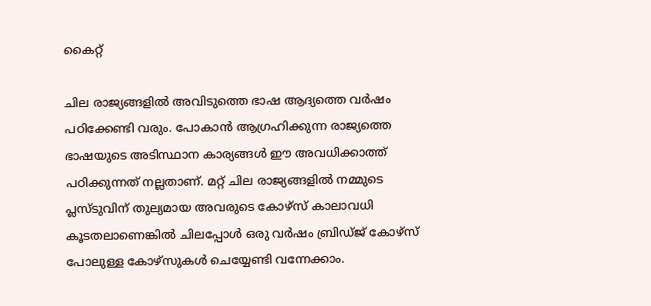കൈറ്റ്

ചില രാജ്യങ്ങളിൽ അവിടുത്തെ ഭാഷ ആദ്യത്തെ വർഷം പഠിക്കേണ്ടി വരും. പോകാൻ ആഗ്രഹിക്കുന്ന രാജ്യത്തെ ഭാഷയുടെ അടിസ്ഥാന കാര്യങ്ങൾ ഈ അവധിക്കാത്ത് പഠിക്കുന്നത് നല്ലതാണ്. മറ്റ് ചില രാജ്യങ്ങളിൽ നമ്മുടെ പ്ലസ്ടുവിന് തുല്യമായ അവരുടെ കോഴ്സ് കാലാവധി കൂടതലാണെങ്കിൽ ചിലപ്പോൾ ഒരു വർഷം ബ്രിഡ്ജ് കോഴ്സ് പോലുള്ള കോഴ്സുകൾ ചെയ്യേണ്ടി വന്നേക്കാം.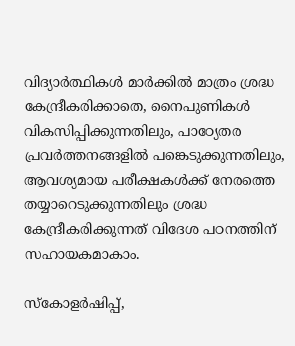വിദ്യാർത്ഥികൾ മാർക്കിൽ മാത്രം ശ്രദ്ധ കേന്ദ്രീകരിക്കാതെ, നൈപുണികൾ വികസിപ്പിക്കുന്നതിലും, പാഠ്യേതര പ്രവർത്തനങ്ങളിൽ പങ്കെടുക്കുന്നതിലും, ആവശ്യമായ പരീക്ഷകൾക്ക് നേരത്തെ തയ്യാറെടുക്കുന്നതിലും ശ്രദ്ധ കേന്ദ്രീകരിക്കുന്നത് വിദേശ പഠനത്തിന് സഹായകമാകാം.

സ്കോളർഷിപ്പ്,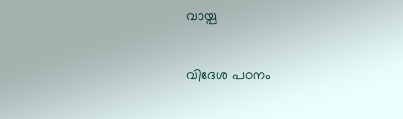വായ്പ

വിദേശ പഠനം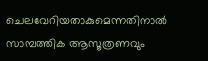ചെലവേറിയതാകുമെന്നതിനാൽ സാമ്പത്തിക ആസൂത്രണവും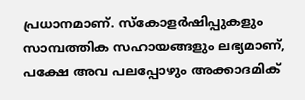പ്രധാനമാണ്. സ്കോളർഷിപ്പുകളും സാമ്പത്തിക സഹായങ്ങളും ലഭ്യമാണ്, പക്ഷേ അവ പലപ്പോഴും അക്കാദമിക്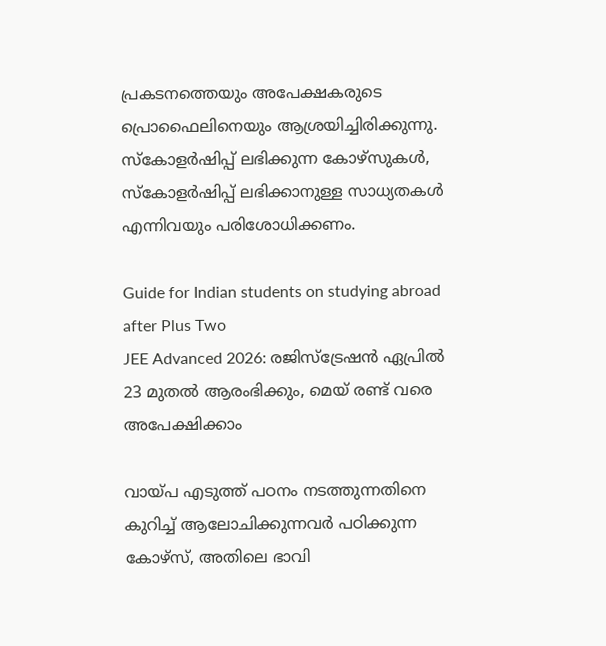പ്രകടനത്തെയും അപേക്ഷകരുടെ പ്രൊഫൈലിനെയും ആശ്രയിച്ചിരിക്കുന്നു. സ്കോളർഷിപ്പ് ലഭിക്കുന്ന കോഴ്സുകൾ, സ്കോളർഷിപ്പ് ലഭിക്കാനുള്ള സാധ്യതകൾ എന്നിവയും പരിശോധിക്കണം.

Guide for Indian students on studying abroad after Plus Two
JEE Advanced 2026: രജിസ്ട്രേഷൻ ഏപ്രിൽ 23 മുതൽ ആരംഭിക്കും, മെയ് രണ്ട് വരെ അപേക്ഷിക്കാം

വായ്പ എടുത്ത് പഠനം നടത്തുന്നതിനെ കുറിച്ച് ആലോചിക്കുന്നവർ പഠിക്കുന്ന കോഴ്സ്, അതിലെ ഭാവി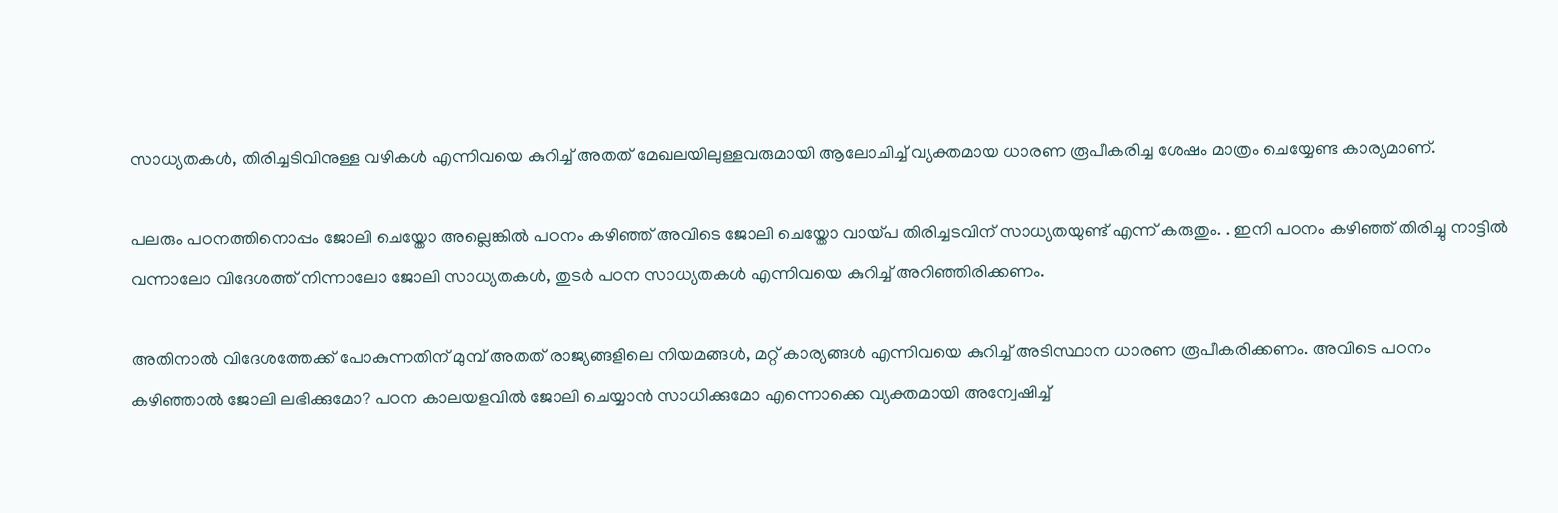സാധ്യതകൾ, തിരിച്ചടിവിനുള്ള വഴികൾ എന്നിവയെ കുറിച്ച് അതത് മേഖലയിലുള്ളവരുമായി ആലോചിച്ച് വ്യക്തമായ ധാരണ രൂപീകരിച്ച ശേഷം മാത്രം ചെയ്യേണ്ട കാര്യമാണ്.

പലരും പഠനത്തിനൊപ്പം ജോലി ചെയ്തോ അല്ലെങ്കിൽ പഠനം കഴിഞ്ഞ് അവിടെ ജോലി ചെയ്തോ വായ്പ തിരിച്ചടവിന് സാധ്യതയുണ്ട് എന്ന് കരുതും. . ഇനി പഠനം കഴിഞ്ഞ് തിരിച്ചു നാട്ടിൽ വന്നാലോ വിദേശത്ത് നിന്നാലോ ജോലി സാധ്യതകൾ, തുടർ പഠന സാധ്യതകൾ എന്നിവയെ കുറിച്ച് അറിഞ്ഞിരിക്കണം.

അതിനാൽ വിദേശത്തേക്ക് പോകുന്നതിന് മുമ്പ് അതത് രാജ്യങ്ങളിലെ നിയമങ്ങൾ, മറ്റ് കാര്യങ്ങൾ എന്നിവയെ കുറിച്ച് അടിസ്ഥാന ധാരണ രൂപീകരിക്കണം. അവിടെ പഠനം കഴിഞ്ഞാൽ ജോലി ലഭിക്കുമോ? പഠന കാലയളവിൽ ജോലി ചെയ്യാൻ സാധിക്കുമോ എന്നൊക്കെ വ്യക്തമായി അന്വേഷിച്ച്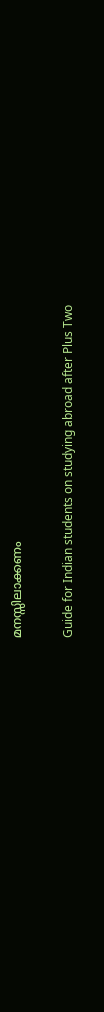മനസ്സിലാക്കണം

Guide for Indian students on studying abroad after Plus Two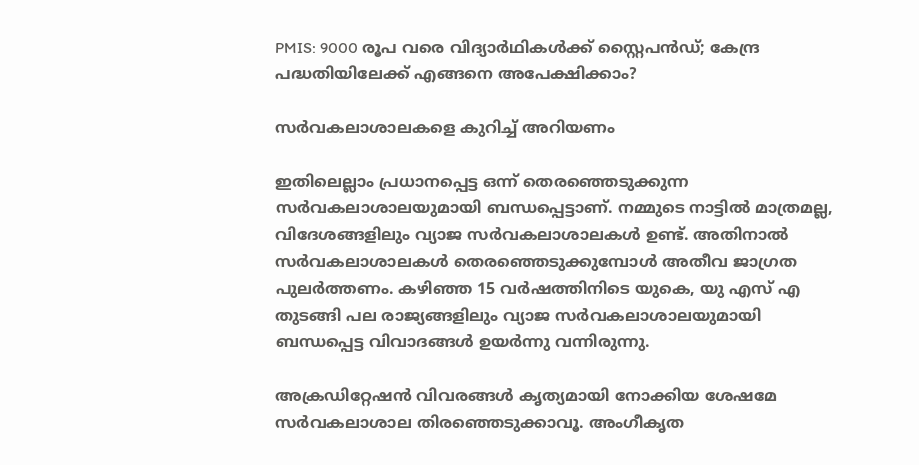PMIS: 9000 രൂപ വരെ വിദ്യാർഥികൾക്ക് സ്റ്റൈപൻഡ്; കേന്ദ്ര പദ്ധതിയിലേക്ക് എങ്ങനെ അപേക്ഷിക്കാം?

സർവകലാശാലകളെ കുറിച്ച് അറിയണം

ഇതിലെല്ലാം പ്രധാനപ്പെട്ട ഒന്ന് തെരഞ്ഞെടുക്കുന്ന സർവകലാശാലയുമായി ബന്ധപ്പെട്ടാണ്. നമ്മുടെ നാട്ടിൽ മാത്രമല്ല, വിദേശങ്ങളിലും വ്യാജ സർവകലാശാലകൾ ഉണ്ട്. അതിനാൽ സർവകലാശാലകൾ തെരഞ്ഞെടുക്കുമ്പോൾ അതീവ ജാഗ്രത പുലർത്തണം. കഴിഞ്ഞ 15 വർഷത്തിനിടെ യുകെ, യു എസ് എ തുടങ്ങി പല രാജ്യങ്ങളിലും വ്യാജ സർവകലാശാലയുമായി ബന്ധപ്പെട്ട വിവാദങ്ങൾ ഉയർന്നു വന്നിരുന്നു.

അക്ര‍ഡിറ്റേഷൻ വിവരങ്ങൾ കൃത്യമായി നോക്കിയ ശേഷമേ സർവകലാശാല തിരഞ്ഞെടുക്കാവൂ. അംഗീകൃത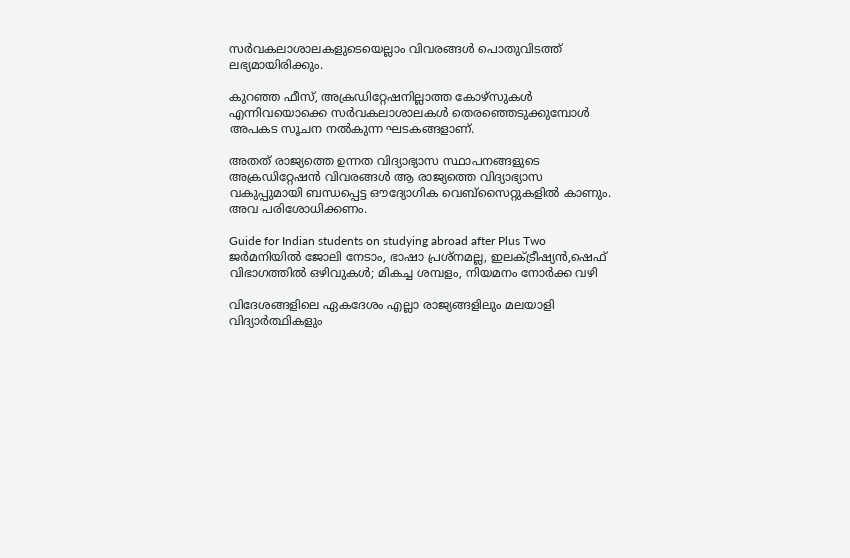സർവകലാശാലകളുടെയെല്ലാം വിവരങ്ങൾ പൊതുവിടത്ത് ലഭ്യമായിരിക്കും.

കുറഞ്ഞ ഫീസ്, അക്രഡിറ്റേഷനില്ലാത്ത കോഴ്സുകൾ എന്നിവയൊക്കെ സർവകലാശാലകൾ തെരഞ്ഞെടുക്കുമ്പോൾ അപകട സൂചന നൽകുന്ന ഘടകങ്ങളാണ്.

അതത് രാജ്യത്തെ ഉന്നത വിദ്യാഭ്യാസ സ്ഥാപനങ്ങളുടെ അക്രഡിറ്റേഷൻ വിവരങ്ങൾ ആ രാജ്യത്തെ വിദ്യാഭ്യാസ വകുപ്പുമായി ബന്ധപ്പെട്ട ഔദ്യോഗിക വെബ്സൈറ്റുകളിൽ കാണും. അവ പരിശോധിക്കണം.

Guide for Indian students on studying abroad after Plus Two
ജര്‍മനിയിൽ ജോലി നേടാം, ഭാഷാ പ്രശ്നമല്ല, ഇലക്ട്രീഷ്യൻ,ഷെഫ് വിഭാഗത്തിൽ ഒഴിവുകൾ; മികച്ച ശമ്പളം, നിയമനം നോർക്ക വഴി

വിദേശങ്ങളിലെ ഏകദേശം എല്ലാ രാജ്യങ്ങളിലും മലയാളി വിദ്യാർത്ഥികളും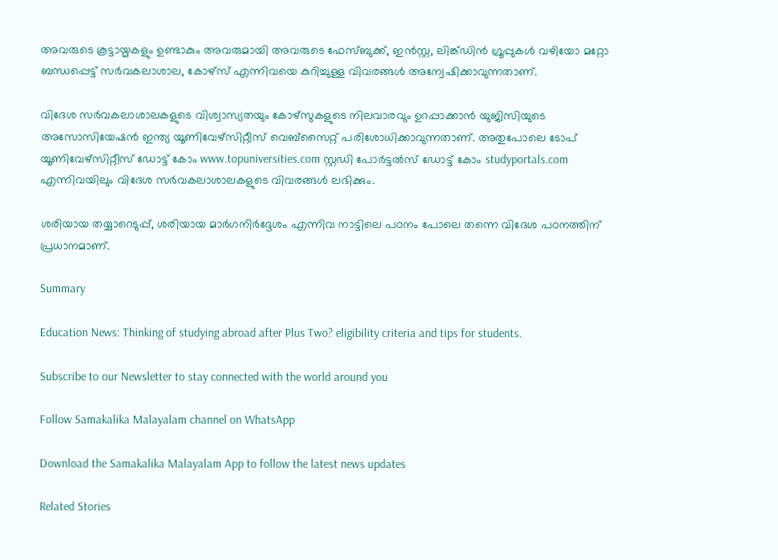അവരുടെ കൂട്ടായ്മകളും ഉണ്ടാകും അവരുമായി അവരുടെ ഫേസ്ബുക്ക്, ഇൻസ്റ്റ, ലിങ്ക്ഡിൻ ഗ്രൂപ്പുകൾ വഴിയോ മറ്റോ ബന്ധപ്പെട്ട് സർവകലാശാല, കോഴ്സ് എന്നിവയെ കുറിച്ചുള്ള വിവരങ്ങൾ അന്വേഷിക്കാവുന്നതാണ്.

വിദേശ സർവകലാശാലകളുടെ വിശ്വാസ്യതയും കോഴ്സുകളുടെ നിലവാരവും ഉറപ്പാക്കാൻ യുജിസിയുടെ അസോസിയേഷൻ ഇന്ത്യ യൂണിവേഴ്സിറ്റീസ് വെബ്സൈറ്റ് പരിശോധിക്കാവുന്നതാണ്. അതുപോലെ ടോപ് യൂണിവേഴ്സിറ്റീസ് ഡോട്ട് കോം www.topuniversities.com സ്റ്റഡി പോർട്ടൽസ് ഡോട്ട് കോം studyportals.com എന്നിവയിലും വിദേശ സർവകലാശാലകളുടെ വിവരങ്ങൾ ലഭിക്കും.

ശരിയായ തയ്യാറെടുപ്പ്, ശരിയായ മാർഗനിർദ്ദേശം എന്നിവ നാട്ടിലെ പഠനം പോലെ തന്നെ വിദേശ പഠനത്തിന് പ്രധാനമാണ്.

Summary

Education News: Thinking of studying abroad after Plus Two? eligibility criteria and tips for students.

Subscribe to our Newsletter to stay connected with the world around you

Follow Samakalika Malayalam channel on WhatsApp

Download the Samakalika Malayalam App to follow the latest news updates

Related Stories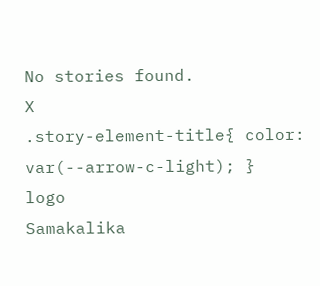No stories found.
X
.story-element-title{ color: var(--arrow-c-light); }
logo
Samakalika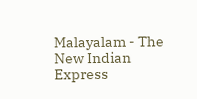Malayalam - The New Indian Express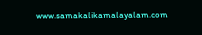www.samakalikamalayalam.com